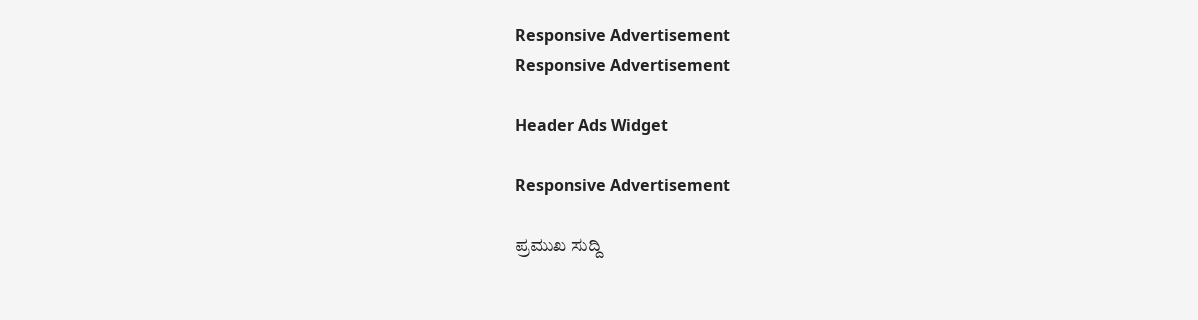Responsive Advertisement
Responsive Advertisement

Header Ads Widget

Responsive Advertisement

ಪ್ರಮುಖ ಸುದ್ದಿ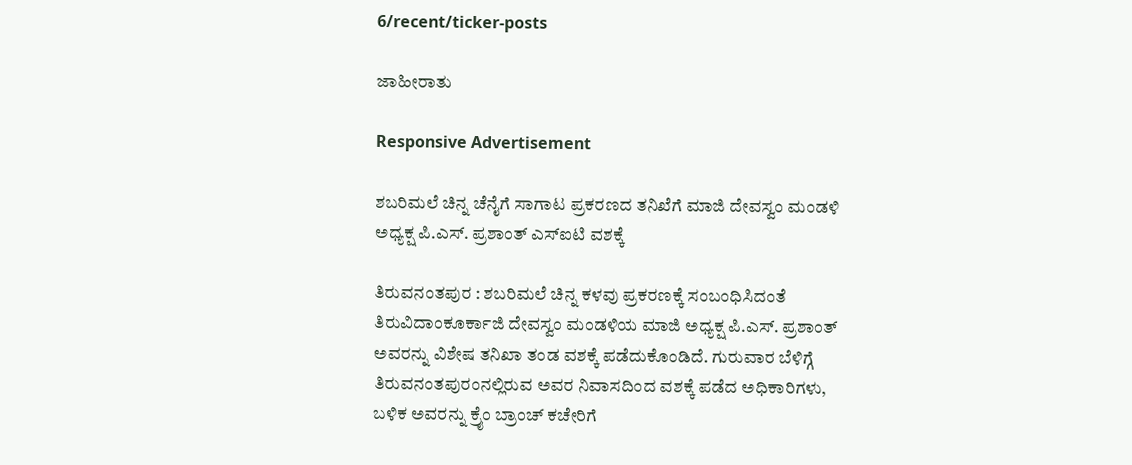6/recent/ticker-posts

ಜಾಹೀರಾತು

Responsive Advertisement

ಶಬರಿಮಲೆ ಚಿನ್ನ ಚೆನೈಗೆ ಸಾಗಾಟ ಪ್ರಕರಣದ ತನಿಖೆಗೆ ಮಾಜಿ ದೇವಸ್ವಂ ಮಂಡಳಿ ಅಧ್ಯಕ್ಷ ಪಿ.ಎಸ್. ಪ್ರಶಾಂತ್ ಎಸ್‌ಐಟಿ ವಶಕ್ಕೆ

ತಿರುವನಂತಪುರ : ಶಬರಿಮಲೆ ಚಿನ್ನ ಕಳವು ಪ್ರಕರಣಕ್ಕೆ ಸಂಬಂಧಿಸಿದಂತೆ ತಿರುವಿದಾಂಕೂರ್ಕಾಜಿ ದೇವಸ್ವಂ ಮಂಡಳಿಯ ಮಾಜಿ ಅಧ್ಯಕ್ಷ ಪಿ.ಎಸ್. ಪ್ರಶಾಂತ್ ಅವರನ್ನು ವಿಶೇಷ ತನಿಖಾ ತಂಡ ವಶಕ್ಕೆ ಪಡೆದುಕೊಂಡಿದೆ. ಗುರುವಾರ ಬೆಳಿಗ್ಗೆ ತಿರುವನಂತಪುರಂನಲ್ಲಿರುವ ಅವರ ನಿವಾಸದಿಂದ ವಶಕ್ಕೆ ಪಡೆದ ಅಧಿಕಾರಿಗಳು, ಬಳಿಕ ಅವರನ್ನು ಕ್ರೈಂ ಬ್ರಾಂಚ್ ಕಚೇರಿಗೆ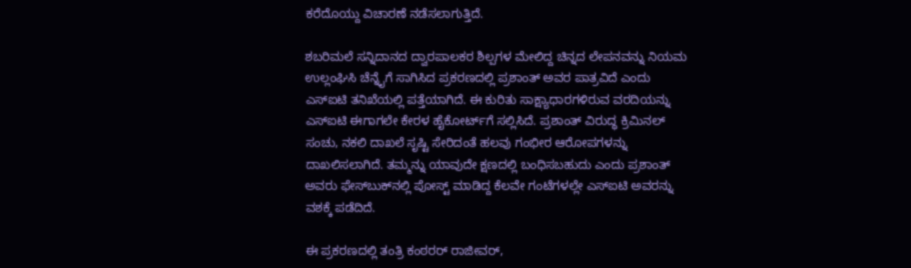ಕರೆದೊಯ್ದು ವಿಚಾರಣೆ ನಡೆಸಲಾಗುತ್ತಿದೆ.

ಶಬರಿಮಲೆ ಸನ್ನಿದಾನದ ದ್ವಾರಪಾಲಕರ ಶಿಲ್ಪಗಳ ಮೇಲಿದ್ದ ಚಿನ್ನದ ಲೇಪನವನ್ನು ನಿಯಮ ಉಲ್ಲಂಘಿಸಿ ಚೆನ್ನೈಗೆ ಸಾಗಿಸಿದ ಪ್ರಕರಣದಲ್ಲಿ ಪ್ರಶಾಂತ್ ಅವರ ಪಾತ್ರವಿದೆ ಎಂದು ಎಸ್‌ಐಟಿ ತನಿಖೆಯಲ್ಲಿ ಪತ್ತೆಯಾಗಿದೆ. ಈ ಕುರಿತು ಸಾಕ್ಷ್ಯಾಧಾರಗಳಿರುವ ವರದಿಯನ್ನು ಎಸ್‌ಐಟಿ ಈಗಾಗಲೇ ಕೇರಳ ಹೈಕೋರ್ಟ್‌ಗೆ ಸಲ್ಲಿಸಿದೆ. ಪ್ರಶಾಂತ್ ವಿರುದ್ಧ ಕ್ರಿಮಿನಲ್ ಸಂಚು, ನಕಲಿ ದಾಖಲೆ ಸೃಷ್ಟಿ ಸೇರಿದಂತೆ ಹಲವು ಗಂಭೀರ ಆರೋಪಗಳನ್ನು ದಾಖಲಿಸಲಾಗಿದೆ. ತಮ್ಮನ್ನು ಯಾವುದೇ ಕ್ಷಣದಲ್ಲಿ ಬಂಧಿಸಬಹುದು ಎಂದು ಪ್ರಶಾಂತ್ ಅವರು ಫೇಸ್‌ಬುಕ್‌ನಲ್ಲಿ ಪೋಸ್ಟ್ ಮಾಡಿದ್ದ ಕೆಲವೇ ಗಂಟೆಗಳಲ್ಲೇ ಎಸ್‌ಐಟಿ ಅವರನ್ನು ವಶಕ್ಕೆ ಪಡೆದಿದೆ.

ಈ ಪ್ರಕರಣದಲ್ಲಿ ತಂತ್ರಿ ಕಂಠರರ್ ರಾಜೀವರ್,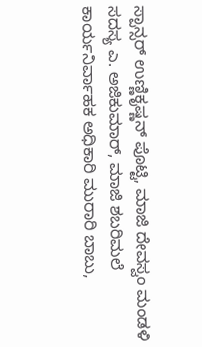ಸ್ಪಾನ್ಸರ್ ಉಣ್ಣಿಕೃಷ್ಣನ್ ಪೊಟ್ಟಿ, ಮಾಜಿ ದೇವಸ್ವಂ ಮಂಡಳಿ ಸದಸ್ಯ ಎ. ಅಜಿಕುಮಾರ್, ಮಾಜಿ ಶಬರಿಮಲೆ ಕಾರ್ಯನಿರ್ವಾಹಕ ಅಧಿಕಾರಿ ಮುರಾರಿ ಬಾಬು,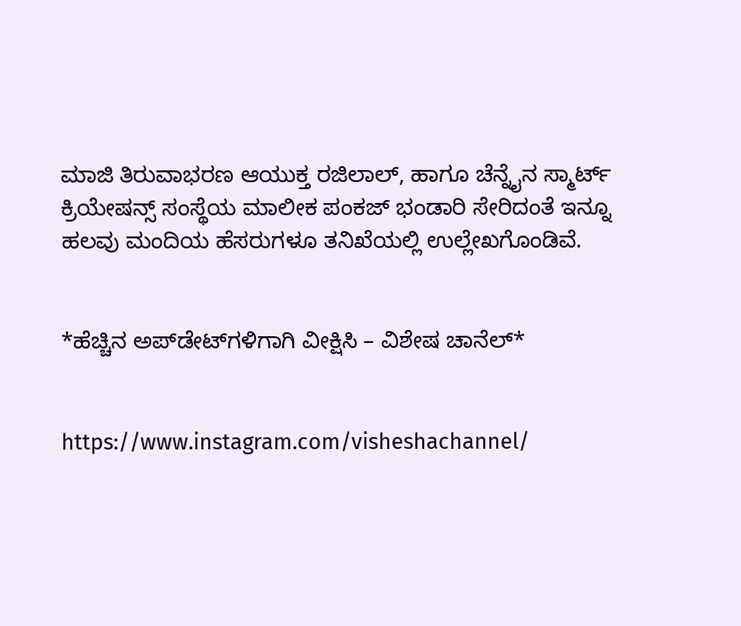ಮಾಜಿ ತಿರುವಾಭರಣ ಆಯುಕ್ತ ರಜಿಲಾಲ್, ಹಾಗೂ ಚೆನ್ನೈನ ಸ್ಮಾರ್ಟ್ ಕ್ರಿಯೇಷನ್ಸ್ ಸಂಸ್ಥೆಯ ಮಾಲೀಕ ಪಂಕಜ್ ಭಂಡಾರಿ ಸೇರಿದಂತೆ ಇನ್ನೂ ಹಲವು ಮಂದಿಯ ಹೆಸರುಗಳೂ ತನಿಖೆಯಲ್ಲಿ ಉಲ್ಲೇಖಗೊಂಡಿವೆ.


*ಹೆಚ್ಚಿನ ಅಪ್‌ಡೇಟ್‌ಗಳಿಗಾಗಿ ವೀಕ್ಷಿಸಿ – ವಿಶೇಷ ಚಾನೆಲ್*


https://www.instagram.com/visheshachannel/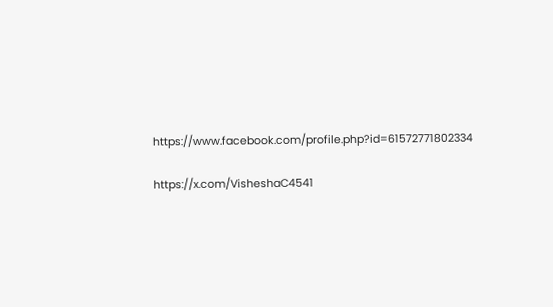https://www.facebook.com/profile.php?id=61572771802334

https://x.com/VisheshaC4541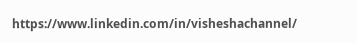https://www.linkedin.com/in/visheshachannel/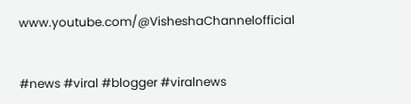www.youtube.com/@VisheshaChannelofficial


#news #viral #blogger #viralnews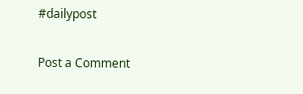#dailypost

Post a Comment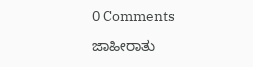0 Comments

ಜಾಹೀರಾತು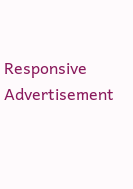Responsive Advertisement